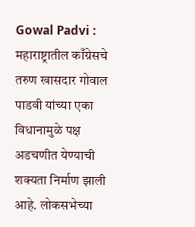Gowal Padvi : महाराष्ट्रातील काँग्रेसचे तरुण खासदार गोवाल पाडवी यांच्या एका विधानामुळे पक्ष अडचणीत येण्याची शक्यता निर्माण झाली आहे. लोकसभेच्या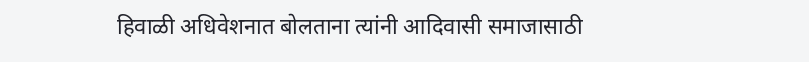हिवाळी अधिवेशनात बोलताना त्यांनी आदिवासी समाजासाठी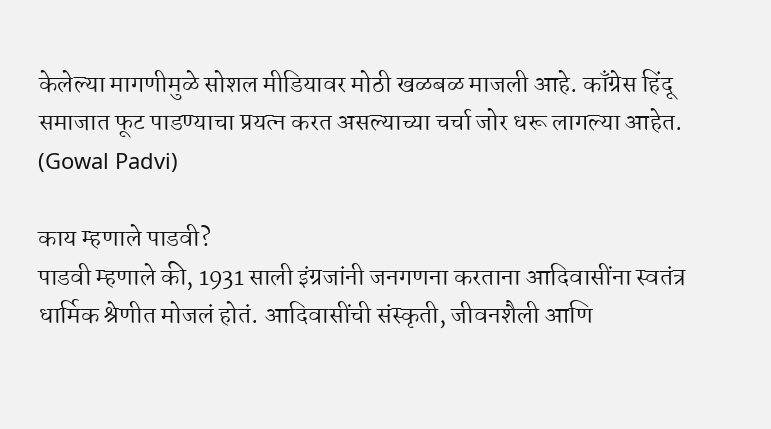केलेल्या मागणीमुळे सोशल मीडियावर मोठी खळबळ माजली आहे. काँग्रेस हिंदू समाजात फूट पाडण्याचा प्रयत्न करत असल्याच्या चर्चा जोर धरू लागल्या आहेत. (Gowal Padvi)

काय म्हणाले पाडवी?
पाडवी म्हणाले की, 1931 साली इंग्रजांनी जनगणना करताना आदिवासींना स्वतंत्र धार्मिक श्रेणीत मोजलं होतं. आदिवासींची संस्कृती, जीवनशैली आणि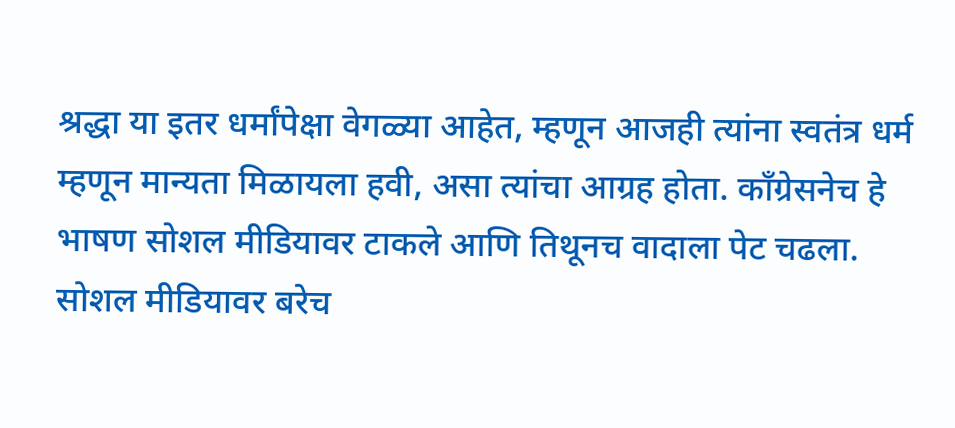श्रद्धा या इतर धर्मांपेक्षा वेगळ्या आहेत, म्हणून आजही त्यांना स्वतंत्र धर्म म्हणून मान्यता मिळायला हवी, असा त्यांचा आग्रह होता. काँग्रेसनेच हे भाषण सोशल मीडियावर टाकले आणि तिथूनच वादाला पेट चढला.
सोशल मीडियावर बरेच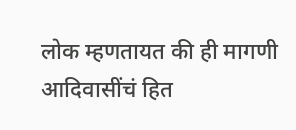लोक म्हणतायत की ही मागणी आदिवासींचं हित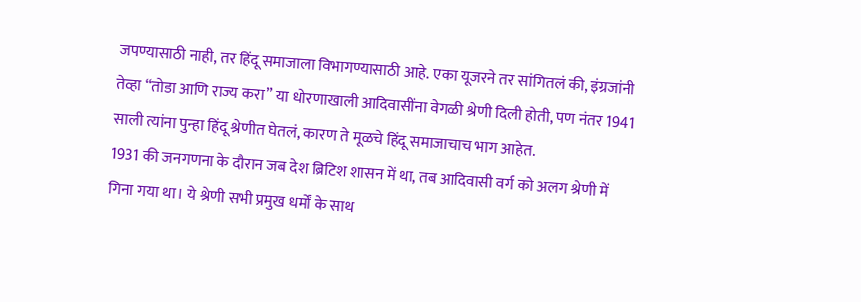जपण्यासाठी नाही, तर हिंदू समाजाला विभागण्यासाठी आहे. एका यूजरने तर सांगितलं की, इंग्रजांनी तेव्हा “तोडा आणि राज्य करा” या धोरणाखाली आदिवासींना वेगळी श्रेणी दिली होती, पण नंतर 1941 साली त्यांना पुन्हा हिंदू श्रेणीत घेतलं, कारण ते मूळचे हिंदू समाजाचाच भाग आहेत.
1931 की जनगणना के दौरान जब देश ब्रिटिश शासन में था, तब आदिवासी वर्ग को अलग श्रेणी में गिना गया था। ये श्रेणी सभी प्रमुख धर्मों के साथ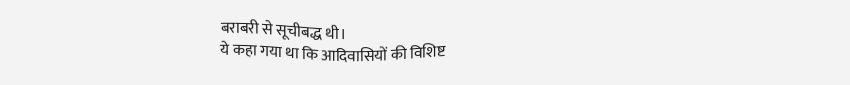बराबरी से सूचीबद्ध थी।
ये कहा गया था कि आदिवासियों की विशिष्ट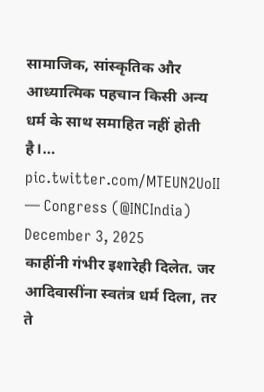सामाजिक, सांस्कृतिक और आध्यात्मिक पहचान किसी अन्य धर्म के साथ समाहित नहीं होती है।… pic.twitter.com/MTEUN2UoII
— Congress (@INCIndia) December 3, 2025
काहींनी गंभीर इशारेही दिलेत. जर आदिवासींना स्वतंत्र धर्म दिला, तर ते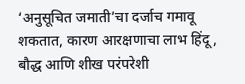‘अनुसूचित जमाती’चा दर्जाच गमावू शकतात, कारण आरक्षणाचा लाभ हिंदू, बौद्ध आणि शीख परंपरेशी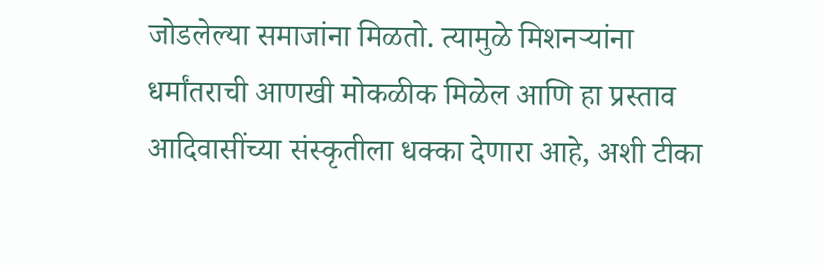जोडलेल्या समाजांना मिळतो. त्यामुळे मिशनऱ्यांना धर्मांतराची आणखी मोकळीक मिळेल आणि हा प्रस्ताव आदिवासींच्या संस्कृतीला धक्का देणारा आहे, अशी टीका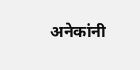अनेकांनी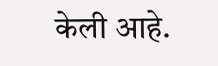केली आहे.